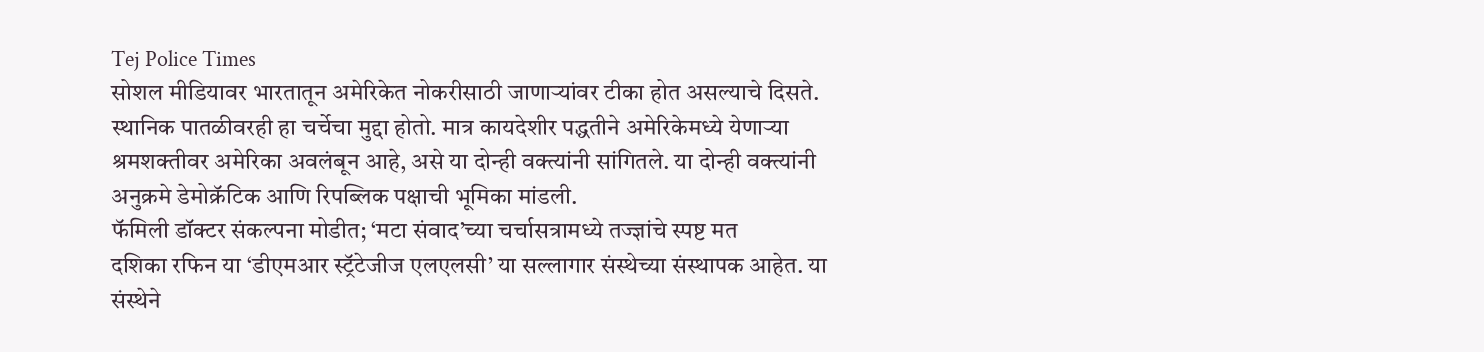Tej Police Times
सोशल मीडियावर भारतातून अमेरिकेत नोकरीसाठी जाणाऱ्यांवर टीका होत असल्याचे दिसते. स्थानिक पातळीवरही हा चर्चेचा मुद्दा होतो. मात्र कायदेशीर पद्धतीने अमेरिकेमध्ये येणाऱ्या श्रमशक्तीवर अमेरिका अवलंबून आहे, असे या दोन्ही वक्त्यांनी सांगितले. या दोन्ही वक्त्यांनी अनुक्रमे डेमोक्रॅटिक आणि रिपब्लिक पक्षाची भूमिका मांडली.
फॅमिली डॉक्टर संकल्पना मोडीत; ‘मटा संवाद’च्या चर्चासत्रामध्ये तज्ज्ञांचे स्पष्ट मत
दशिका रफिन या ‘डीएमआर स्ट्रॅटेजीज एलएलसी’ या सल्लागार संस्थेच्या संस्थापक आहेत. या संस्थेने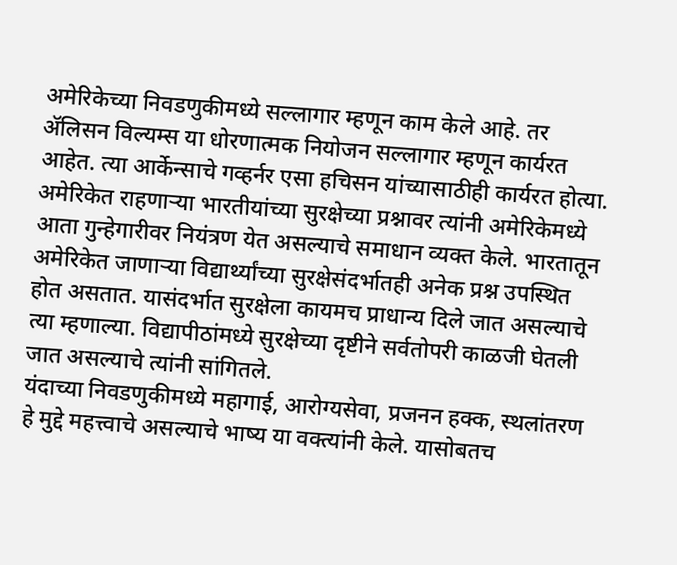अमेरिकेच्या निवडणुकीमध्ये सल्लागार म्हणून काम केले आहे. तर ॲलिसन विल्यम्स या धोरणात्मक नियोजन सल्लागार म्हणून कार्यरत आहेत. त्या आर्केन्साचे गव्हर्नर एसा हचिसन यांच्यासाठीही कार्यरत होत्या. अमेरिकेत राहणाऱ्या भारतीयांच्या सुरक्षेच्या प्रश्नावर त्यांनी अमेरिकेमध्ये आता गुन्हेगारीवर नियंत्रण येत असल्याचे समाधान व्यक्त केले. भारतातून अमेरिकेत जाणाऱ्या विद्यार्थ्यांच्या सुरक्षेसंदर्भातही अनेक प्रश्न उपस्थित होत असतात. यासंदर्भात सुरक्षेला कायमच प्राधान्य दिले जात असल्याचे त्या म्हणाल्या. विद्यापीठांमध्ये सुरक्षेच्या दृष्टीने सर्वतोपरी काळजी घेतली जात असल्याचे त्यांनी सांगितले.
यंदाच्या निवडणुकीमध्ये महागाई, आरोग्यसेवा, प्रजनन हक्क, स्थलांतरण हे मुद्दे महत्त्वाचे असल्याचे भाष्य या वक्त्यांनी केले. यासोबतच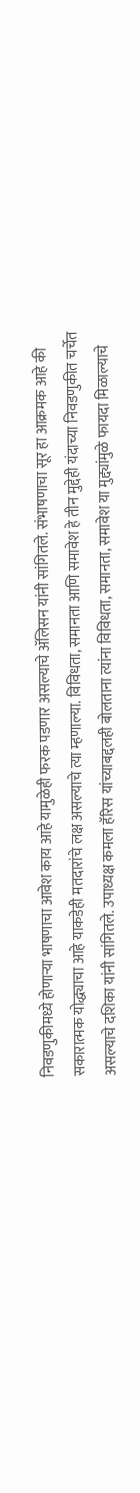निवडणुकीमध्ये होणाऱ्या भाषणाचा आवेश काय आहे यामुळेही फरक पडणार असल्याचे ॲलिसन यांनी सांगितले. संभाषणाचा सूर हा आक्रमक आहे की सकारात्मक योद्ध्याचा आहे याकडेही मतदारांचे लक्ष असल्याचे त्या म्हणाल्या. विविधता, समानता आणि समावेश हे तीन मुद्देही यंदाच्या निवडणुकीत चर्चेत असल्याचे दशिका यांनी सांगितले. उपाध्यक्ष कमला हॅरिस यांच्याबद्दलही बोलताना त्यांना विविधता, समानता, समावेश या मुद्द्यांमुळे फायदा मिळाल्याचे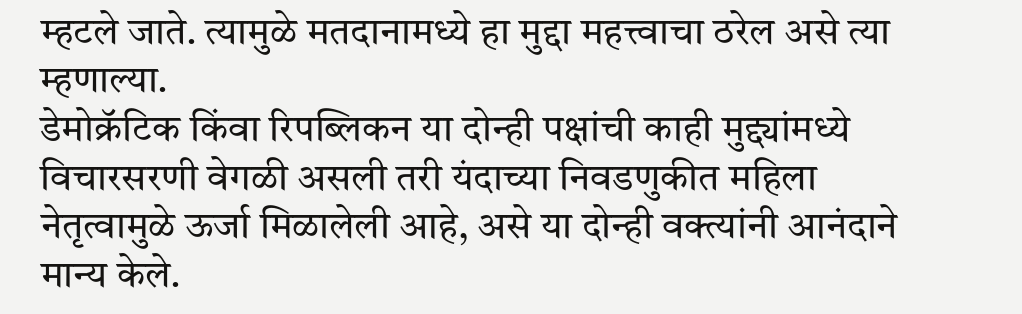म्हटले जाते. त्यामुळे मतदानामध्ये हा मुद्दा महत्त्वाचा ठरेल असे त्या म्हणाल्या.
डेमोक्रॅटिक किंवा रिपब्लिकन या दोन्ही पक्षांची काही मुद्द्यांमध्ये विचारसरणी वेगळी असली तरी यंदाच्या निवडणुकीत महिला नेतृत्वामुळे ऊर्जा मिळालेली आहे, असे या दोन्ही वक्त्यांनी आनंदाने मान्य केले.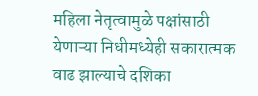महिला नेतृत्वामुळे पक्षांसाठी येणाऱ्या निधीमध्येही सकारात्मक वाढ झाल्याचे दशिका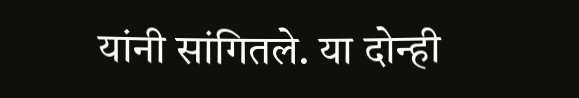यांनी सांगितले. या दोन्ही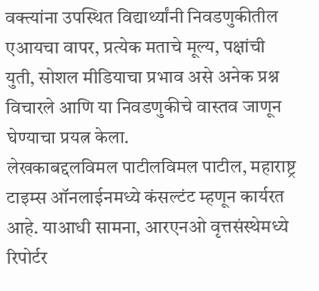वक्त्यांना उपस्थित विद्यार्थ्यांनी निवडणुकीतील एआयचा वापर, प्रत्येक मताचे मूल्य, पक्षांची युती, सोशल मीडियाचा प्रभाव असे अनेक प्रश्न विचारले आणि या निवडणुकीचे वास्तव जाणून घेण्याचा प्रयत्न केला.
लेखकाबद्दलविमल पाटीलविमल पाटील, महाराष्ट्र टाइम्स ऑनलाईनमध्ये कंसल्टंट म्हणून कार्यरत आहे. याआधी सामना, आरएनओ वृत्तसंस्थेमध्ये रिपोर्टर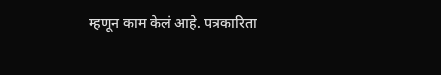म्हणून काम केलं आहे. पत्रकारिता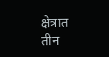क्षेत्रात तीन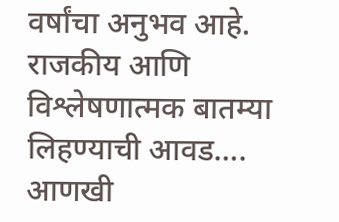वर्षांचा अनुभव आहे. राजकीय आणि विश्लेषणात्मक बातम्या लिहण्याची आवड…. आणखी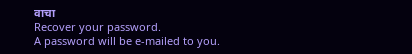वाचा
Recover your password.
A password will be e-mailed to you.